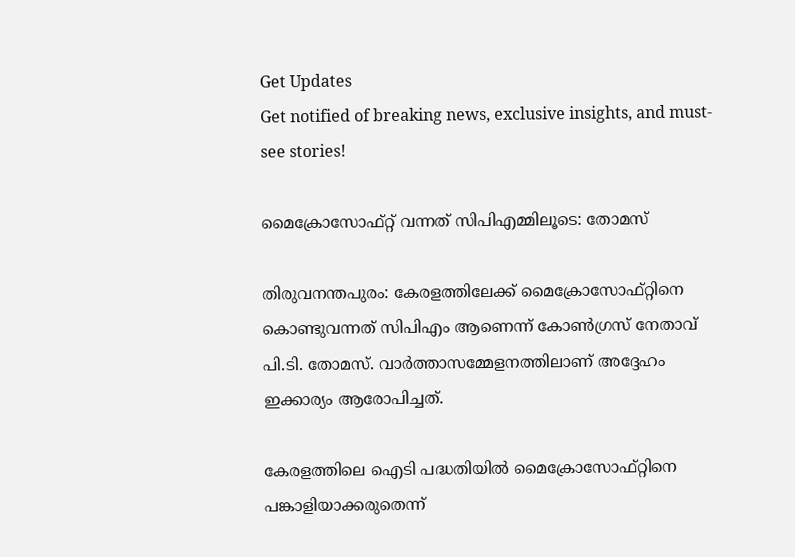Get Updates
Get notified of breaking news, exclusive insights, and must-see stories!

മൈക്രോസോഫ്റ്റ് വന്നത് സിപിഎമ്മിലൂടെ: തോമസ്

തിരുവനന്തപുരം: കേരളത്തിലേക്ക് മൈക്രോസോഫ്റ്റിനെ കൊണ്ടുവന്നത് സിപിഎം ആണെന്ന് കോണ്‍ഗ്രസ് നേതാവ് പി.ടി. തോമസ്. വാര്‍ത്താസമ്മേളനത്തിലാണ് അദ്ദേഹം ഇക്കാര്യം ആരോപിച്ചത്.

കേരളത്തിലെ ഐടി പദ്ധതിയില്‍ മൈക്രോസോഫ്റ്റിനെ പങ്കാളിയാക്കരുതെന്ന്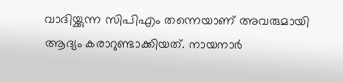വാദിയ്ക്കുന്ന സിപിഎം തന്നെയാണ് അവരുമായി ആദ്യം കരാറുണ്ടാക്കിയത്. നായനാര്‍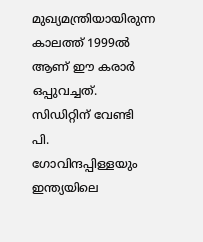മുഖ്യമന്ത്രിയായിരുന്ന കാലത്ത് 1999ല്‍ ആണ് ഈ കരാര്‍ ഒപ്പുവച്ചത്. സിഡിറ്റിന് വേണ്ടി പി. ഗോവിന്ദപ്പിള്ളയും ഇന്ത്യയിലെ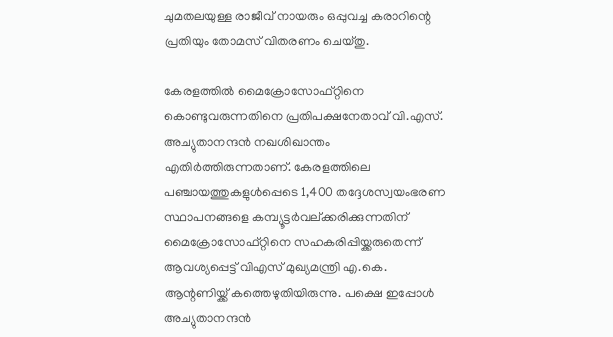ചുമതലയുള്ള രാജീവ് നായരും ഒപ്പുവച്ച കരാറിന്റെ പ്രതിയും തോമസ് വിതരണം ചെയ്തു.

കേരളത്തില്‍ മൈക്രോസോഫ്റ്റിനെ കൊണ്ടുവരുന്നതിനെ പ്രതിപക്ഷനേതാവ് വി.എസ്. അച്യുതാനന്ദന്‍ നഖശിഖാന്തം എതിര്‍ത്തിരുന്നതാണ്. കേരളത്തിലെ പഞ്ചായത്തുകളുള്‍പ്പെടെ 1,400 തദ്ദേശസ്വയംഭരണ സ്ഥാപനങ്ങളെ കമ്പ്യൂട്ടര്‍വല്ക്കരിക്കുന്നതിന് മൈക്രോസോഫ്റ്റിനെ സഹകരിപ്പിയ്ക്കരുതെന്ന് ആവശ്യപ്പെട്ട് വിഎസ് മുഖ്യമന്ത്രി എ.കെ. ആന്റണിയ്ക്ക് കത്തെഴുതിയിരുന്നു. പക്ഷെ ഇപ്പോള്‍ അച്യുതാനന്ദന്‍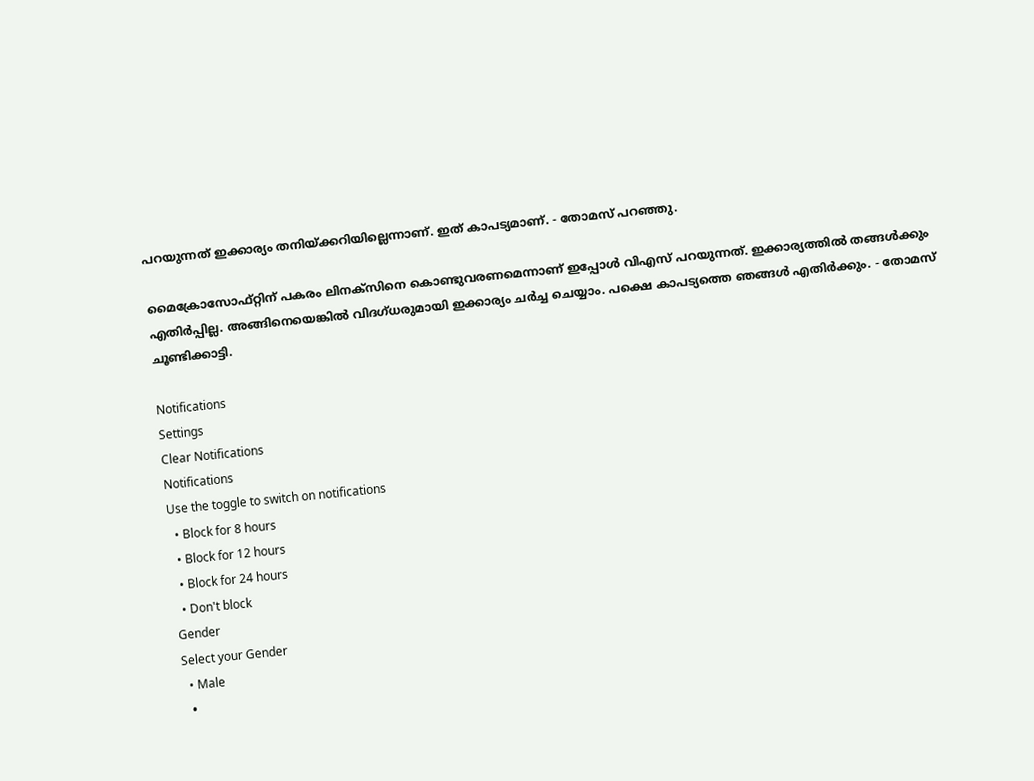പറയുന്നത് ഇക്കാര്യം തനിയ്ക്കറിയില്ലെന്നാണ്. ഇത് കാപട്യമാണ്. - തോമസ് പറഞ്ഞു.

മൈക്രോസോഫ്റ്റിന് പകരം ലിനക്സിനെ കൊണ്ടുവരണമെന്നാണ് ഇപ്പോള്‍ വിഎസ് പറയുന്നത്. ഇക്കാര്യത്തില്‍ തങ്ങള്‍ക്കും എതിര്‍പ്പില്ല. അങ്ങിനെയെങ്കില്‍ വിദഗ്ധരുമായി ഇക്കാര്യം ചര്‍ച്ച ചെയ്യാം. പക്ഷെ കാപട്യത്തെ ഞങ്ങള്‍ എതിര്‍ക്കും. - തോമസ് ചൂണ്ടിക്കാട്ടി.

Notifications
Settings
Clear Notifications
Notifications
Use the toggle to switch on notifications
  • Block for 8 hours
  • Block for 12 hours
  • Block for 24 hours
  • Don't block
Gender
Select your Gender
  • Male
  •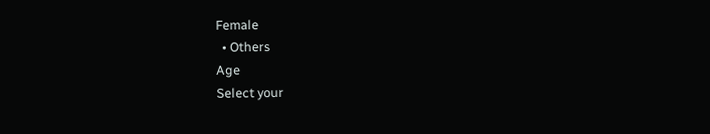Female
  • Others
Age
Select your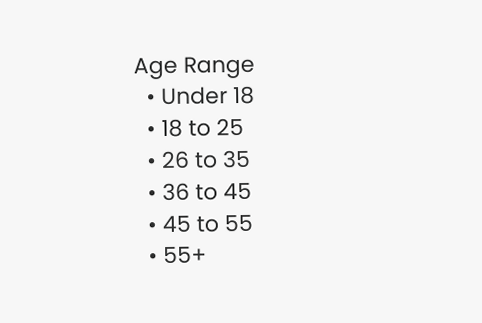Age Range
  • Under 18
  • 18 to 25
  • 26 to 35
  • 36 to 45
  • 45 to 55
  • 55+